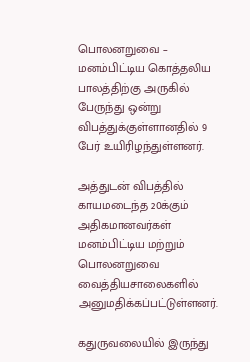பொலனறுவை – மனம்பிட்டிய கொத்தலிய பாலத்திற்கு அருகில் பேருந்து ஒன்று விபத்துக்குள்ளானதில் 9 பேர் உயிரிழந்துள்ளனர்.

அத்துடன் விபத்தில் காயமடைந்த 20க்கும் அதிகமானவர்கள் மனம்பிட்டிய மற்றும் பொலனறுவை வைத்தியசாலைகளில் அனுமதிக்கப்பட்டுள்ளனர்.

கதுருவலையில் இருந்து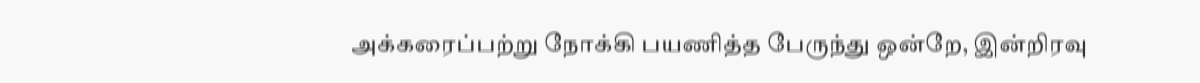அக்கரைப்பற்று நோக்கி பயணித்த பேருந்து ஒன்றே, இன்றிரவு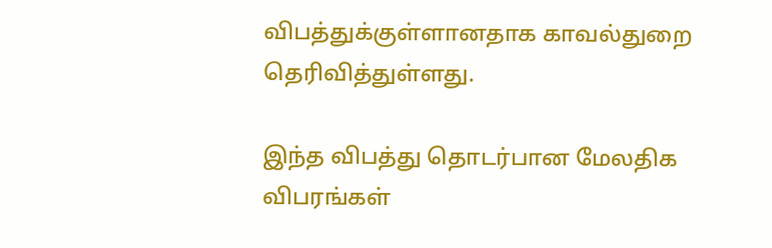விபத்துக்குள்ளானதாக காவல்துறை தெரிவித்துள்ளது.

இந்த விபத்து தொடர்பான மேலதிக விபரங்கள்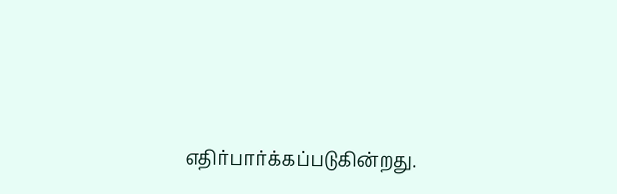எதிர்பார்க்கப்படுகின்றது.